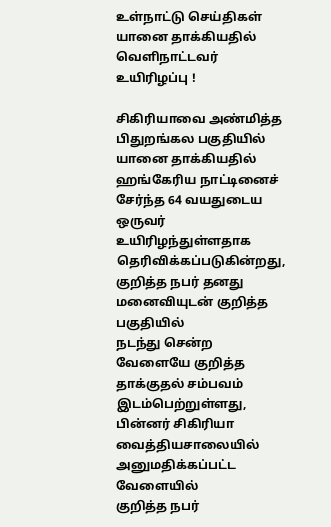உள்நாட்டு செய்திகள்
யானை தாக்கியதில் வெளிநாட்டவர் உயிரிழப்பு !

சிகிரியாவை அண்மித்த பிதுறங்கல பகுதியில் யானை தாக்கியதில்
ஹங்கேரிய நாட்டினைச் சேர்ந்த 64 வயதுடைய ஒருவர் உயிரிழந்துள்ளதாக
தெரிவிக்கப்படுகின்றது, குறித்த நபர் தனது மனைவியுடன் குறித்த பகுதியில்
நடந்து சென்ற வேளையே குறித்த தாக்குதல் சம்பவம் இடம்பெற்றுள்ளது,
பின்னர் சிகிரியா வைத்தியசாலையில் அனுமதிக்கப்பட்ட வேளையில்
குறித்த நபர்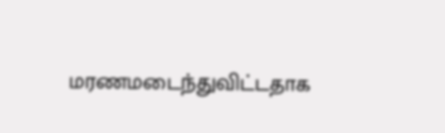மரணமடைந்துவிட்டதாக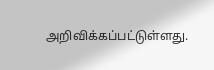அறிவிக்கப்பட்டுள்ளது.